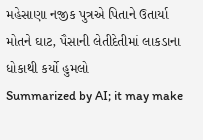મહેસાણા નજીક પુત્રએ પિતાને ઉતાર્યા મોતને ઘાટ, પૈસાની લેતીદેતીમાં લાકડાના ધોકાથી કર્યો હુમલો
Summarized by AI; it may make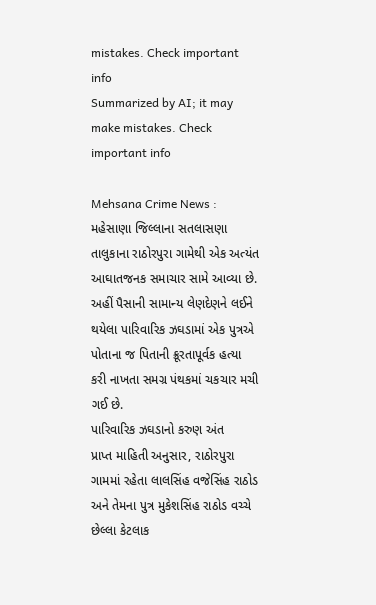mistakes. Check important info
Summarized by AI; it may make mistakes. Check important info

Mehsana Crime News : મહેસાણા જિલ્લાના સતલાસણા તાલુકાના રાઠોરપુરા ગામેથી એક અત્યંત આઘાતજનક સમાચાર સામે આવ્યા છે. અહીં પૈસાની સામાન્ય લેણદેણને લઈને થયેલા પારિવારિક ઝઘડામાં એક પુત્રએ પોતાના જ પિતાની ક્રૂરતાપૂર્વક હત્યા કરી નાખતા સમગ્ર પંથકમાં ચકચાર મચી ગઈ છે.
પારિવારિક ઝઘડાનો કરુણ અંત
પ્રાપ્ત માહિતી અનુસાર, રાઠોરપુરા ગામમાં રહેતા લાલસિંહ વજેસિંહ રાઠોડ અને તેમના પુત્ર મુકેશસિંહ રાઠોડ વચ્ચે છેલ્લા કેટલાક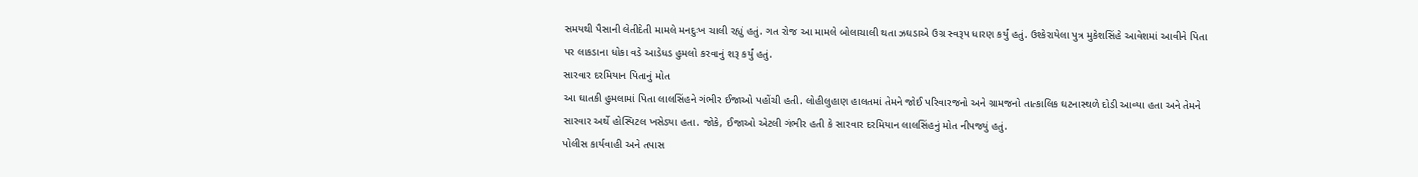સમયથી પૈસાની લેતીદેતી મામલે મનદુઃખ ચાલી રહ્યું હતું. ગત રોજ આ મામલે બોલાચાલી થતા ઝઘડાએ ઉગ્ર સ્વરૂપ ધારણ કર્યું હતું. ઉશ્કેરાયેલા પુત્ર મુકેશસિંહે આવેશમાં આવીને પિતા પર લાકડાના ધોકા વડે આડેધડ હુમલો કરવાનું શરૂ કર્યું હતું.
સારવાર દરમિયાન પિતાનું મોત
આ ઘાતકી હુમલામાં પિતા લાલસિંહને ગંભીર ઈજાઓ પહોંચી હતી. લોહીલુહાણ હાલતમાં તેમને જોઈ પરિવારજનો અને ગ્રામજનો તાત્કાલિક ઘટનાસ્થળે દોડી આવ્યા હતા અને તેમને સારવાર અર્થે હોસ્પિટલ ખસેડ્યા હતા. જોકે, ઈજાઓ એટલી ગંભીર હતી કે સારવાર દરમિયાન લાલસિંહનું મોત નીપજ્યું હતું.
પોલીસ કાર્યવાહી અને તપાસ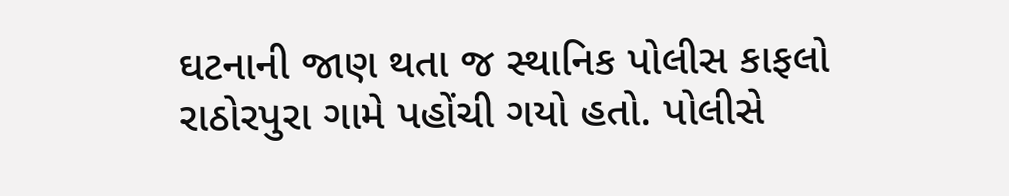ઘટનાની જાણ થતા જ સ્થાનિક પોલીસ કાફલો રાઠોરપુરા ગામે પહોંચી ગયો હતો. પોલીસે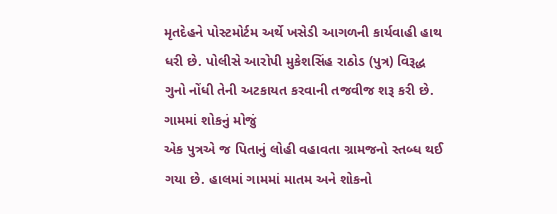મૃતદેહને પોસ્ટમોર્ટમ અર્થે ખસેડી આગળની કાર્યવાહી હાથ ધરી છે. પોલીસે આરોપી મુકેશસિંહ રાઠોડ (પુત્ર) વિરૂદ્ધ ગુનો નોંધી તેની અટકાયત કરવાની તજવીજ શરૂ કરી છે.
ગામમાં શોકનું મોજું
એક પુત્રએ જ પિતાનું લોહી વહાવતા ગ્રામજનો સ્તબ્ધ થઈ ગયા છે. હાલમાં ગામમાં માતમ અને શોકનો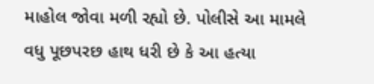માહોલ જોવા મળી રહ્યો છે. પોલીસે આ મામલે વધુ પૂછપરછ હાથ ધરી છે કે આ હત્યા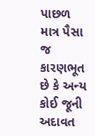પાછળ માત્ર પૈસા જ કારણભૂત છે કે અન્ય કોઈ જૂની અદાવત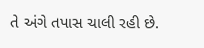તે અંગે તપાસ ચાલી રહી છે.